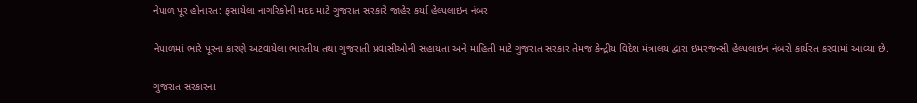નેપાળ પૂર હોનારત: ફસાયેલા નાગરિકોની મદદ માટે ગુજરાત સરકારે જાહેર કર્યા હેલ્પલાઇન નંબર

નેપાળમાં ભારે પૂરના કારણે અટવાયેલા ભારતીય તથા ગુજરાતી પ્રવાસીઓની સહાયતા અને માહિતી માટે ગુજરાત સરકાર તેમજ કેન્દ્રીય વિદેશ મંત્રાલય દ્વારા ઇમરજન્સી હેલ્પલાઇન નંબરો કાર્યરત કરવામાં આવ્યા છે.

ગુજરાત સરકારના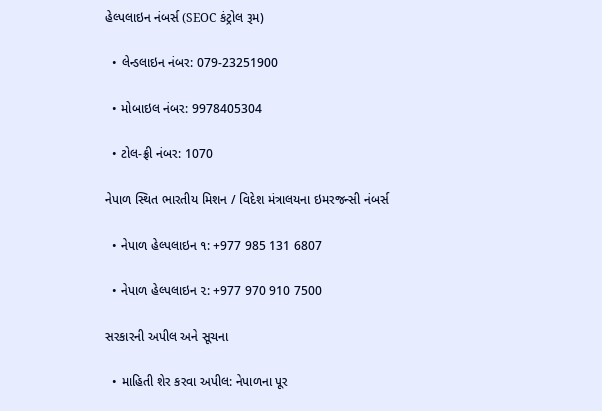હેલ્પલાઇન નંબર્સ (SEOC કંટ્રોલ રૂમ)

  • લેન્ડલાઇન નંબર: 079-23251900

  • મોબાઇલ નંબર: 9978405304

  • ટોલ-ફ્રી નંબર: 1070

નેપાળ સ્થિત ભારતીય મિશન / વિદેશ મંત્રાલયના ઇમરજન્સી નંબર્સ

  • નેપાળ હેલ્પલાઇન ૧: +977 985 131 6807

  • નેપાળ હેલ્પલાઇન ૨: +977 970 910 7500

સરકારની અપીલ અને સૂચના

  • માહિતી શેર કરવા અપીલ: નેપાળના પૂર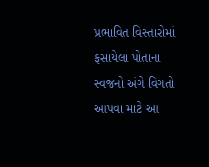પ્રભાવિત વિસ્તારોમાં ફસાયેલા પોતાના સ્વજનો અંગે વિગતો આપવા માટે આ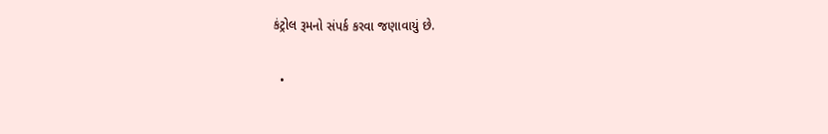કંટ્રોલ રૂમનો સંપર્ક કરવા જણાવાયું છે.

  •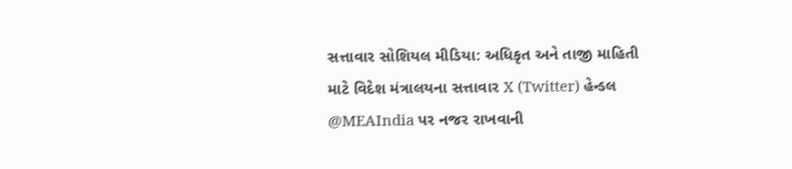સત્તાવાર સોશિયલ મીડિયા: અધિકૃત અને તાજી માહિતી માટે વિદેશ મંત્રાલયના સત્તાવાર X (Twitter) હેન્ડલ @MEAIndia પર નજર રાખવાની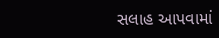સલાહ આપવામાં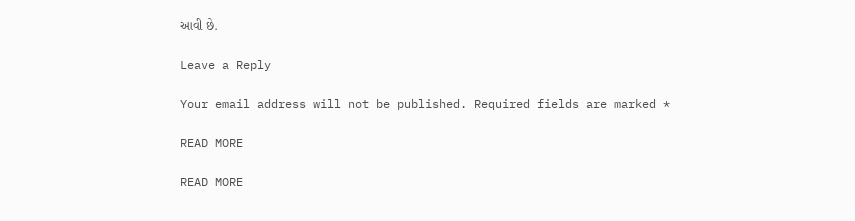આવી છે.

Leave a Reply

Your email address will not be published. Required fields are marked *

READ MORE

READ MORE